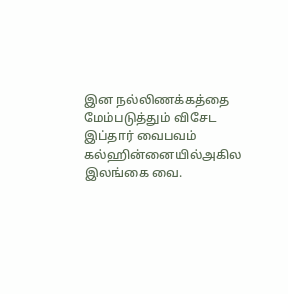இன நல்லிணக்கத்தை மேம்படுத்தும் விசேட இப்தார் வைபவம்
கல்ஹின்னையில்அகில இலங்கை வை.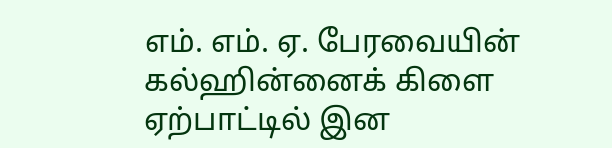எம். எம். ஏ. பேரவையின் கல்ஹின்னைக் கிளை ஏற்பாட்டில் இன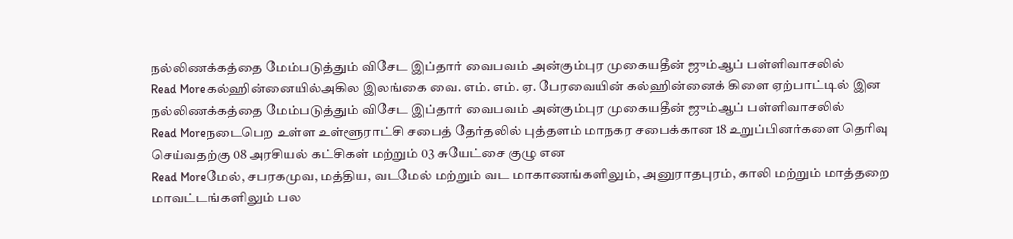நல்லிணக்கத்தை மேம்படுத்தும் விசேட இப்தார் வைபவம் அன்கும்புர முகையதீன் ஜும்ஆப் பள்ளிவாசலில்
Read Moreகல்ஹின்னையில்அகில இலங்கை வை. எம். எம். ஏ. பேரவையின் கல்ஹின்னைக் கிளை ஏற்பாட்டில் இன நல்லிணக்கத்தை மேம்படுத்தும் விசேட இப்தார் வைபவம் அன்கும்புர முகையதீன் ஜும்ஆப் பள்ளிவாசலில்
Read Moreநடைபெற உள்ள உள்ளூராட்சி சபைத் தேர்தலில் புத்தளம் மாநகர சபைக்கான 18 உறுப்பினர்களை தெரிவு செய்வதற்கு 08 அரசியல் கட்சிகள் மற்றும் 03 சுயேட்சை குழு என
Read Moreமேல், சபரகமுவ, மத்திய, வடமேல் மற்றும் வட மாகாணங்களிலும், அனுராதபுரம், காலி மற்றும் மாத்தறை மாவட்டங்களிலும் பல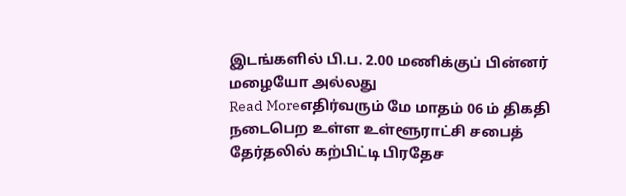இடங்களில் பி.ப. 2.00 மணிக்குப் பின்னர் மழையோ அல்லது
Read Moreஎதிர்வரும் மே மாதம் 06 ம் திகதி நடைபெற உள்ள உள்ளூராட்சி சபைத் தேர்தலில் கற்பிட்டி பிரதேச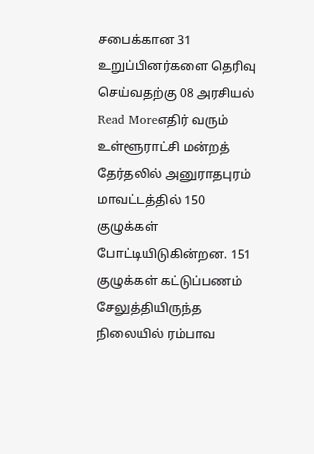சபைக்கான 31 உறுப்பினர்களை தெரிவு செய்வதற்கு 08 அரசியல்
Read Moreஎதிர் வரும் உள்ளூராட்சி மன்றத் தேர்தலில் அனுராதபுரம் மாவட்டத்தில் 150 குழுக்கள் போட்டியிடுகின்றன. 151 குழுக்கள் கட்டுப்பணம் சேலுத்தியிருந்த நிலையில் ரம்பாவ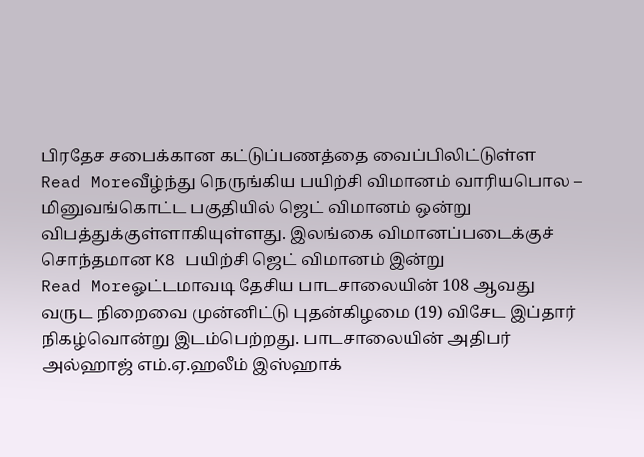பிரதேச சபைக்கான கட்டுப்பணத்தை வைப்பிலிட்டுள்ள
Read Moreவீழ்ந்து நெருங்கிய பயிற்சி விமானம் வாரியபொல – மினுவங்கொட்ட பகுதியில் ஜெட் விமானம் ஒன்று விபத்துக்குள்ளாகியுள்ளது. இலங்கை விமானப்படைக்குச் சொந்தமான K8 பயிற்சி ஜெட் விமானம் இன்று
Read Moreஓட்டமாவடி தேசிய பாடசாலையின் 108 ஆவது வருட நிறைவை முன்னிட்டு புதன்கிழமை (19) விசேட இப்தார் நிகழ்வொன்று இடம்பெற்றது. பாடசாலையின் அதிபர் அல்ஹாஜ் எம்.ஏ.ஹலீம் இஸ்ஹாக்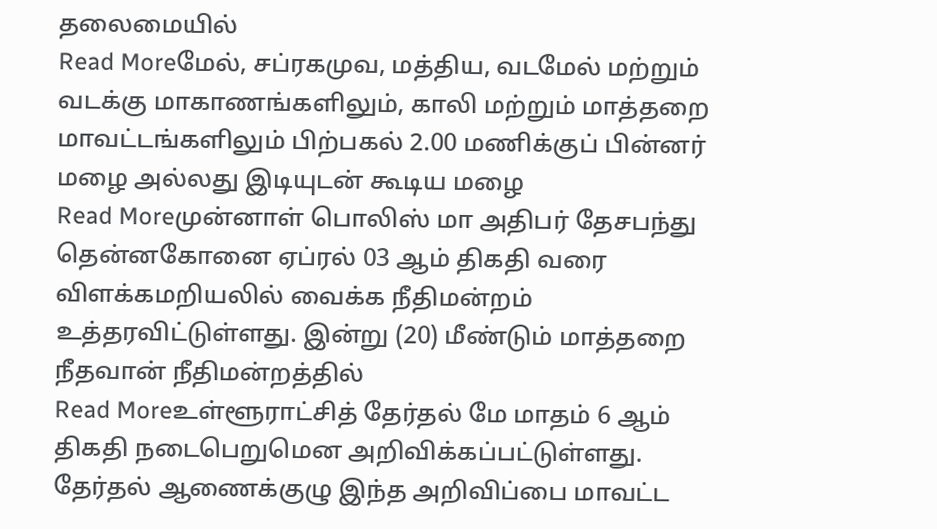தலைமையில்
Read Moreமேல், சப்ரகமுவ, மத்திய, வடமேல் மற்றும் வடக்கு மாகாணங்களிலும், காலி மற்றும் மாத்தறை மாவட்டங்களிலும் பிற்பகல் 2.00 மணிக்குப் பின்னர் மழை அல்லது இடியுடன் கூடிய மழை
Read Moreமுன்னாள் பொலிஸ் மா அதிபர் தேசபந்து தென்னகோனை ஏப்ரல் 03 ஆம் திகதி வரை விளக்கமறியலில் வைக்க நீதிமன்றம் உத்தரவிட்டுள்ளது. இன்று (20) மீண்டும் மாத்தறை நீதவான் நீதிமன்றத்தில்
Read Moreஉள்ளூராட்சித் தேர்தல் மே மாதம் 6 ஆம் திகதி நடைபெறுமென அறிவிக்கப்பட்டுள்ளது. தேர்தல் ஆணைக்குழு இந்த அறிவிப்பை மாவட்ட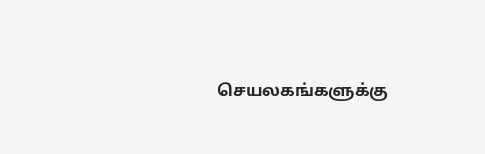செயலகங்களுக்கு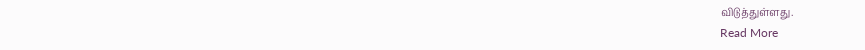விடுத்துள்ளது.
Read More